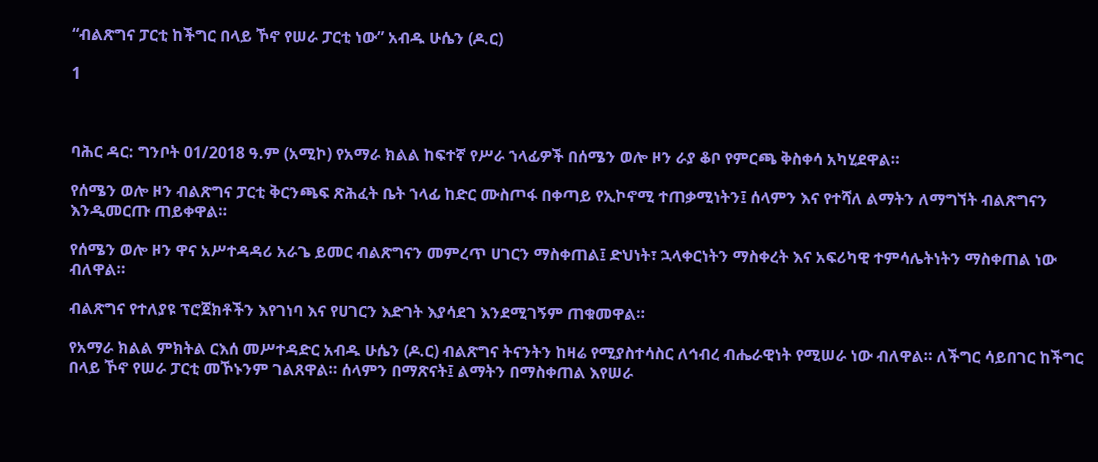“ብልጽግና ፓርቲ ከችግር በላይ ኾኖ የሠራ ፓርቲ ነው” አብዱ ሁሴን (ዶ.ር)

1



ባሕር ዳር: ግንቦት 01/2018 ዓ.ም (አሚኮ) የአማራ ክልል ከፍተኛ የሥራ ኀላፊዎች በሰሜን ወሎ ዞን ራያ ቆቦ የምርጫ ቅስቀሳ አካሂደዋል።

የሰሜን ወሎ ዞን ብልጽግና ፓርቲ ቅርንጫፍ ጽሕፈት ቤት ኀላፊ ከድር ሙስጦፋ በቀጣይ የኢኮኖሚ ተጠቃሚነትን፤ ሰላምን እና የተሻለ ልማትን ለማግኘት ብልጽግናን እንዲመርጡ ጠይቀዋል።

የሰሜን ወሎ ዞን ዋና አሥተዳዳሪ አራጌ ይመር ብልጽግናን መምረጥ ሀገርን ማስቀጠል፤ ድህነት፣ ኋላቀርነትን ማስቀረት እና አፍሪካዊ ተምሳሌትነትን ማስቀጠል ነው ብለዋል።

ብልጽግና የተለያዩ ፕሮጀክቶችን እየገነባ እና የሀገርን እድገት እያሳደገ እንደሚገኝም ጠቁመዋል።

የአማራ ክልል ምክትል ርእሰ መሥተዳድር አብዱ ሁሴን (ዶ.ር) ብልጽግና ትናንትን ከዛሬ የሚያስተሳስር ለኅብረ ብሔራዊነት የሚሠራ ነው ብለዋል። ለችግር ሳይበገር ከችግር በላይ ኾኖ የሠራ ፓርቲ መኾኑንም ገልጸዋል። ሰላምን በማጽናት፤ ልማትን በማስቀጠል እየሠራ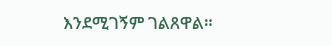እንደሚገኝም ገልጸዋል።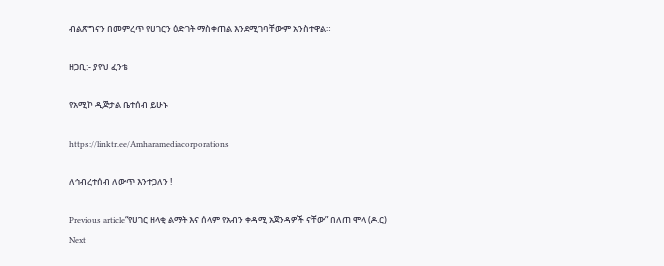ብልጽግናን በመምረጥ የሀገርን ዕድገት ማስቀጠል እንደሚገባቸውም አንስተዋል።

ዘጋቢ:- ያየህ ፈንቴ

የአሚኮ ዲጅታል ቤተሰብ ይሁኑ

https://linktr.ee/Amharamediacorporations

ለኅብረተሰብ ለውጥ እንተጋለን !

Previous article“የሀገር ዘላቂ ልማት እና ሰላም የአብን ቀዳሚ አጀንዳዎች ናቸው” በለጠ ሞላ (ዶ.ር)
Next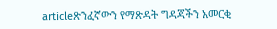articleጽንፈኛውን የማጽዳት ግዳጃችን አመርቂ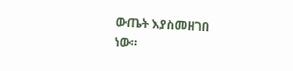ውጤት እያስመዘገበ ነው።